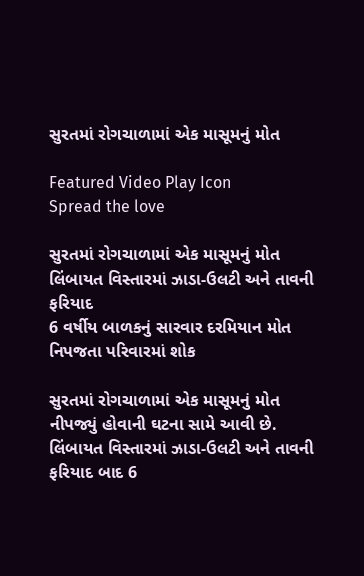સુરતમાં રોગચાળામાં એક માસૂમનું મોત

Featured Video Play Icon
Spread the love

સુરતમાં રોગચાળામાં એક માસૂમનું મોત
લિંબાયત વિસ્તારમાં ઝાડા-ઉલટી અને તાવની ફરિયાદ
6 વર્ષીય બાળકનું સારવાર દરમિયાન મોત નિપજતા પરિવારમાં શોક

સુરતમાં રોગચાળામાં એક માસૂમનું મોત નીપજ્યું હોવાની ઘટના સામે આવી છે. લિંબાયત વિસ્તારમાં ઝાડા-ઉલટી અને તાવની ફરિયાદ બાદ 6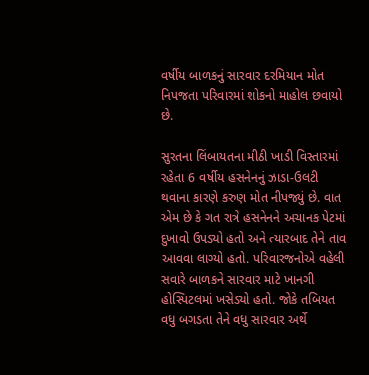વર્ષીય બાળકનું સારવાર દરમિયાન મોત નિપજતા પરિવારમાં શોકનો માહોલ છવાયો છે.

સુરતના લિંબાયતના મીઠી ખાડી વિસ્તારમાં રહેતા 6 વર્ષીય હસનેનનું ઝાડા-ઉલટી થવાના કારણે કરુણ મોત નીપજ્યું છે. વાત એમ છે કે ગત રાત્રે હસનેનને અચાનક પેટમાં દુખાવો ઉપડ્યો હતો અને ત્યારબાદ તેને તાવ આવવા લાગ્યો હતો. પરિવારજનોએ વહેલી સવારે બાળકને સારવાર માટે ખાનગી હોસ્પિટલમાં ખસેડ્યો હતો. જોકે તબિયત વધુ બગડતા તેને વધુ સારવાર અર્થે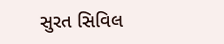સુરત સિવિલ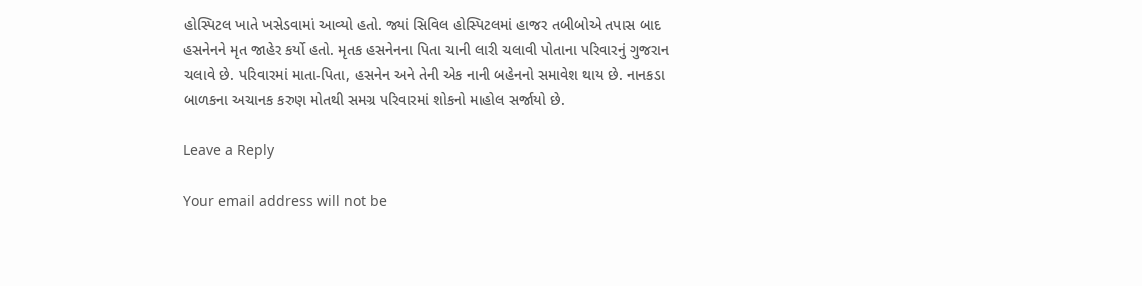હોસ્પિટલ ખાતે ખસેડવામાં આવ્યો હતો. જ્યાં સિવિલ હોસ્પિટલમાં હાજર તબીબોએ તપાસ બાદ હસનેનને મૃત જાહેર કર્યો હતો. મૃતક હસનેનના પિતા ચાની લારી ચલાવી પોતાના પરિવારનું ગુજરાન ચલાવે છે. પરિવારમાં માતા-પિતા, હસનેન અને તેની એક નાની બહેનનો સમાવેશ થાય છે. નાનકડા બાળકના અચાનક કરુણ મોતથી સમગ્ર પરિવારમાં શોકનો માહોલ સર્જાયો છે.

Leave a Reply

Your email address will not be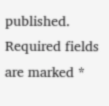published. Required fields are marked *